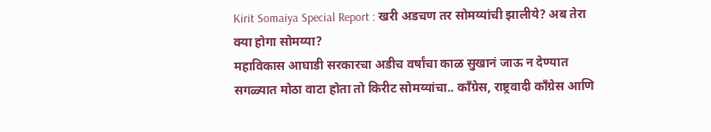Kirit Somaiya Special Report : खरी अडचण तर सोमय्यांची झालीये? अब तेरा क्या होगा सोमय्या?
महाविकास आघाडी सरकारचा अडीच वर्षांचा काळ सुखानं जाऊ न देण्यात सगळ्यात मोठा वाटा होता तो किरीट सोमय्यांचा.. काँग्रेस, राष्ट्रवादी काँग्रेस आणि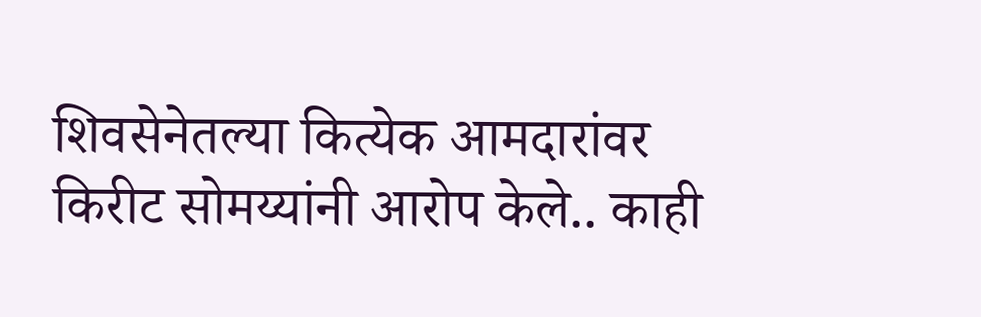शिवसेनेतल्या कित्येक आमदारांवर किरीट सोमय्यांनी आरोप केले.. काही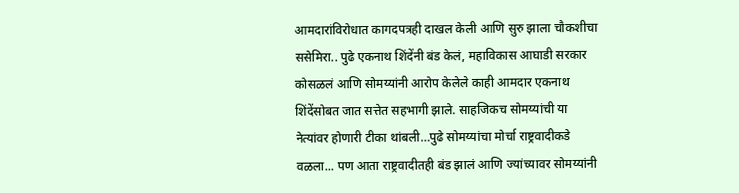आमदारांविरोधात कागदपत्रही दाखल केली आणि सुरु झाला चौकशीचा ससेमिरा.. पुढे एकनाथ शिंदेंनी बंड केलं, महाविकास आघाडी सरकार कोसळलं आणि सोमय्यांनी आरोप केलेले काही आमदार एकनाथ शिंदेंसोबत जात सत्तेत सहभागी झाले. साहजिकच सोमय्यांची या नेत्यांवर होणारी टीका थांबली…पुढे सोमय्यांचा मोर्चा राष्ट्रवादीकडे वळला... पण आता राष्ट्रवादीतही बंड झालं आणि ज्यांच्यावर सोमय्यांनी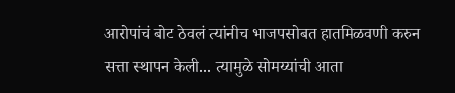आरोपांचं बोट ठेवलं त्यांनीच भाजपसोबत हातमिळवणी करुन सत्ता स्थापन केली... त्यामुळे सोमय्यांची आता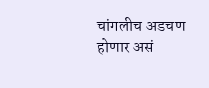चांगलीच अडचण होणार असं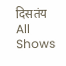दिसतंय
All Shows